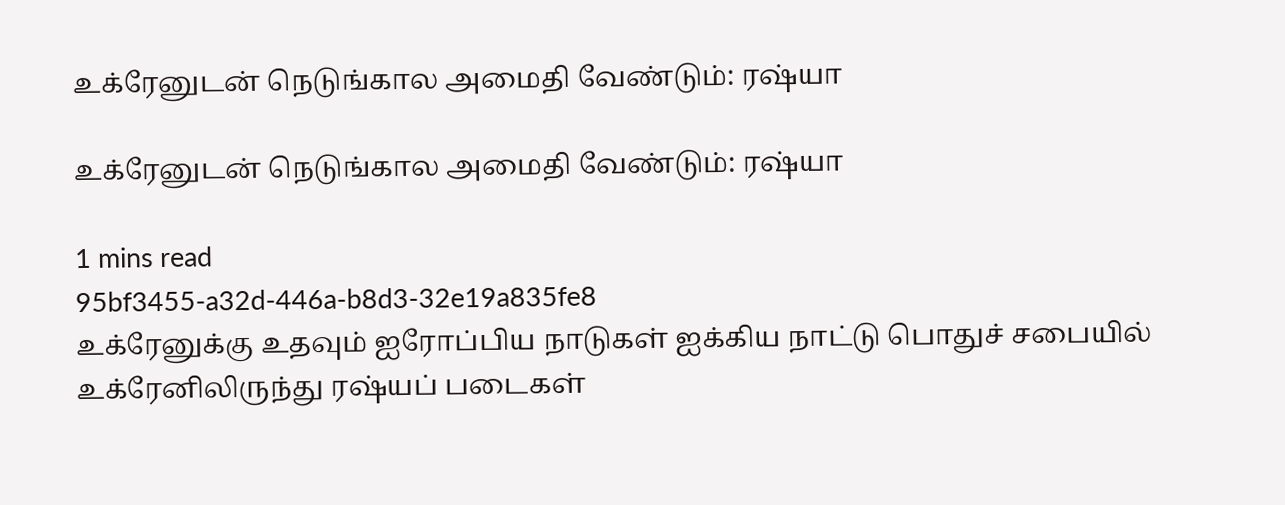உக்ரேனுடன் நெடுங்கால அமைதி வேண்டும்: ர‌ஷ்யா

உக்ரேனுடன் நெடுங்கால அமைதி வேண்டும்: ர‌ஷ்யா

1 mins read
95bf3455-a32d-446a-b8d3-32e19a835fe8
உக்ரேனுக்கு உதவும் ஐரோப்பிய நாடுகள் ஐக்கிய நாட்டு பொதுச் சபையில் உக்ரேனிலிருந்து ர‌ஷ்யப் படைகள்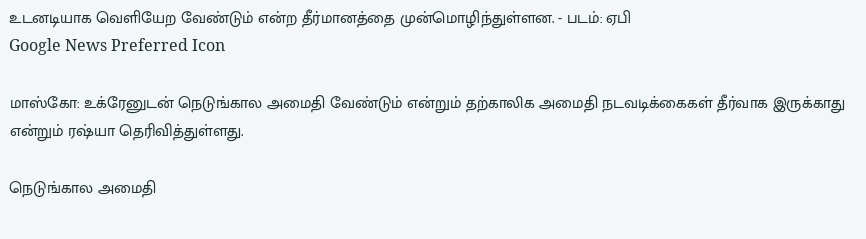உடனடியாக வெளியேற வேண்டும் என்ற தீர்மானத்தை முன்மொழிந்துள்ளன. - படம்: ஏபி
Google News Preferred Icon

மாஸ்கோ: உக்ரேனுடன் நெடுங்கால அமைதி வேண்டும் என்றும் தற்காலிக அமைதி நடவடிக்கைகள் தீர்வாக இருக்காது என்றும் ர‌ஷ்யா தெரிவித்துள்ளது.

நெடுங்கால அமைதி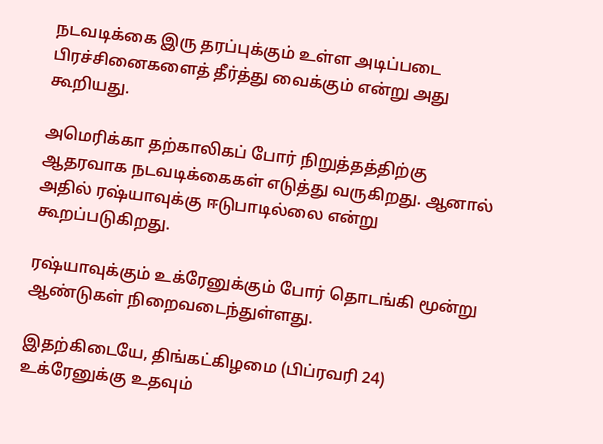நடவடிக்கை இரு தரப்புக்கும் உள்ள அடிப்படை பிரச்சினைகளைத் தீர்த்து வைக்கும் என்று அது கூறியது.

அமெரிக்கா தற்காலிகப் போர் நிறுத்தத்திற்கு ஆதரவாக நடவடிக்கைகள் எடுத்து வருகிறது. ஆனால் அதில் ர‌ஷ்யாவுக்கு ஈடுபாடில்லை என்று கூறப்படுகிறது.

ர‌ஷ்யாவுக்கும் உக்ரேனுக்கும் போர் தொடங்கி மூன்று ஆண்டுகள் நிறைவடைந்துள்ளது.

இதற்கிடையே, திங்கட்கிழமை (பிப்ரவரி 24) உக்ரேனுக்கு உதவும்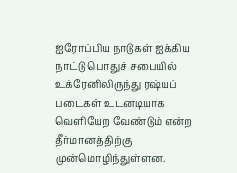ஐரோப்பிய நாடுகள் ஐக்கிய நாட்டு பொதுச் சபையில் உக்ரேனிலிருந்து ர‌ஷ்யப் படைகள் உடனடியாக வெளியேற வேண்டும் என்ற தீர்மானத்திற்கு முன்மொழிந்துள்ளன.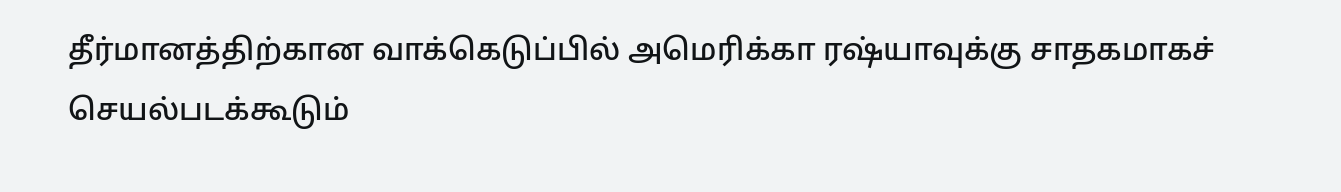தீர்மானத்திற்கான வாக்கெடுப்பில் அமெரிக்கா ர‌ஷ்யாவுக்கு சாதகமாகச் செயல்படக்கூடும்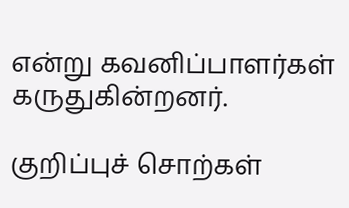என்று கவனிப்பாளர்கள் கருதுகின்றனர்.

குறிப்புச் சொற்கள்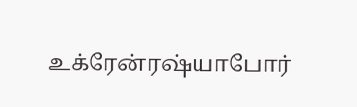உக்ரேன்ர‌ஷ்யாபோர்